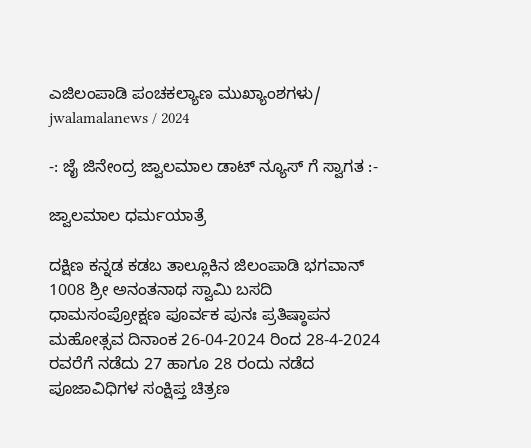ಎಜಿಲಂಪಾಡಿ ಪಂಚಕಲ್ಯಾಣ ಮುಖ್ಯಾಂಶಗಳು/ jwalamalanews / 2024

-: ಜೈ ಜಿನೇಂದ್ರ ಜ್ವಾಲಮಾಲ ಡಾಟ್ ನ್ಯೂಸ್ ಗೆ ಸ್ವಾಗತ :-

ಜ್ವಾಲಮಾಲ ಧರ್ಮಯಾತ್ರೆ

ದಕ್ಷಿಣ ಕನ್ನಡ ಕಡಬ ತಾಲ್ಲೂಕಿನ ಜಿಲಂಪಾಡಿ ಭಗವಾನ್ 1008 ಶ್ರೀ ಅನಂತನಾಥ ಸ್ವಾಮಿ ಬಸದಿ ಧಾಮಸಂಪ್ರೋಕ್ಷಣ ಪೂರ್ವಕ ಪುನಃ ಪ್ರತಿಷ್ಠಾಪನ ಮಹೋತ್ಸವ ದಿನಾಂಕ 26-04-2024 ರಿಂದ 28-4-2024 ರವರೆಗೆ ನಡೆದು 27 ಹಾಗೂ 28 ರಂದು ನಡೆದ ಪೂಜಾವಿಧಿಗಳ ಸಂಕ್ಷಿಪ್ತ ಚಿತ್ರಣ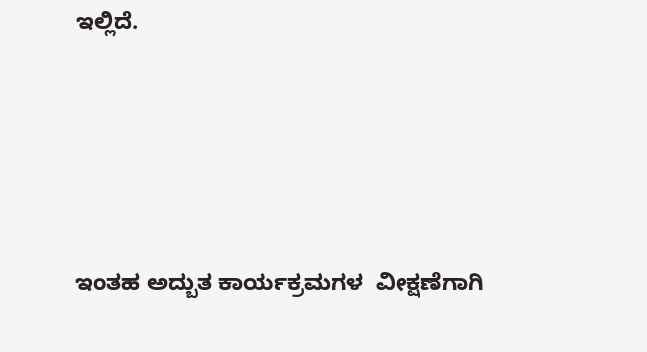ಇಲ್ಲಿದೆ.





ಇಂತಹ ಅದ್ಬುತ ಕಾರ್ಯಕ್ರಮಗಳ  ವೀಕ್ಷಣೆಗಾಗಿ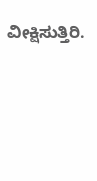ವೀಕ್ಷಿಸುತ್ತಿರಿ.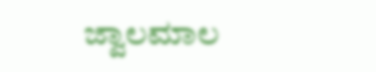ಜ್ವಾಲಮಾಲ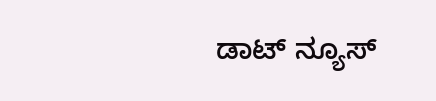ಡಾಟ್ ನ್ಯೂಸ್